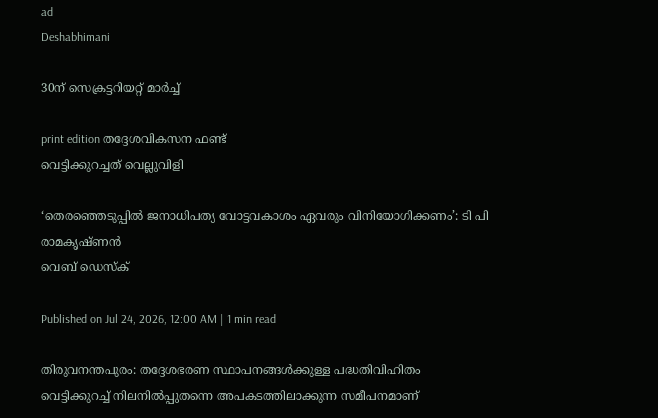ad
Deshabhimani

30ന്‌ സെക്രട്ടറിയറ്റ്‌ മാർച്ച്‌

print edition തദ്ദേശവികസന ഫണ്ട്‌
വെട്ടിക്കുറച്ചത്‌ വെല്ലുവിളി

‘തെരഞ്ഞെടുപ്പില്‍ ജനാധിപത്യ വോട്ടവകാശം ഏവരും വിനിയോഗിക്കണം’: ടി പി രാമകൃഷ്ണൻ
വെബ് ഡെസ്ക്

Published on Jul 24, 2026, 12:00 AM | 1 min read

തിരുവനന്തപുരം: തദ്ദേശഭരണ സ്ഥാപനങ്ങൾക്കുള്ള പദ്ധതിവിഹിതം വെട്ടിക്കുറച്ച്‌ നിലനില്‍പ്പുതന്നെ അപകടത്തിലാക്കുന്ന സമീപനമാണ്‌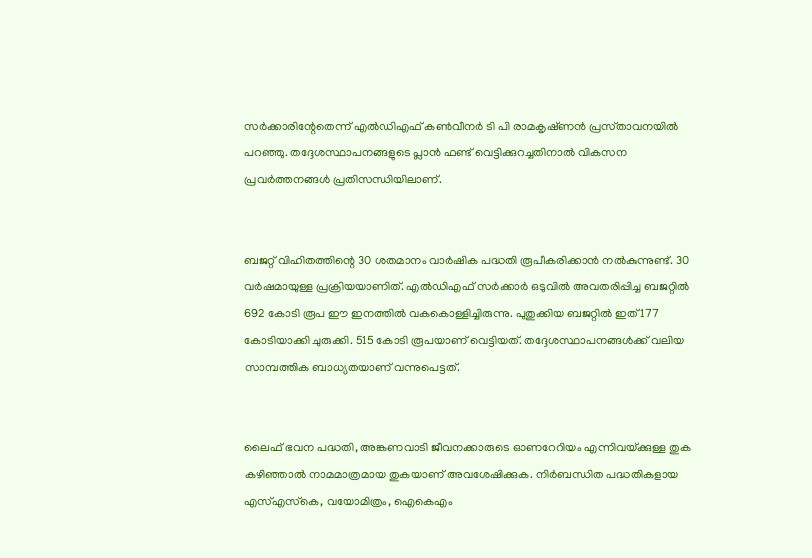സര്‍ക്കാരിന്റേതെന്ന്‌ എൽഡിഎഫ്‌ കൺവീനർ ടി പി രാമകൃഷ്‌ണൻ പ്രസ്‌താവനയിൽ പറഞ്ഞു. തദ്ദേശസ്ഥാപനങ്ങളുടെ പ്ലാന്‍ ഫണ്ട്‌ വെട്ടിക്കുറച്ചതിനാൽ വികസന പ്രവര്‍ത്തനങ്ങള്‍ പ്രതിസന്ധിയിലാണ്‌.


ബജറ്റ്‌ വിഹിതത്തിന്റെ 30 ശതമാനം വാര്‍ഷിക പദ്ധതി രൂപീകരിക്കാൻ നല്‍കുന്നുണ്ട്‌. 30 വര്‍ഷമായുള്ള പ്രക്രിയയാണിത്‌. എൽഡിഎഫ്‌ സർക്കാർ ഒടുവില്‍ അവതരിപ്പിച്ച ബജറ്റില്‍ 692 കോടി രൂപ ഈ ഇനത്തില്‍ വകകൊള്ളിച്ചിരുന്നു. പുതുക്കിയ ബജറ്റില്‍ ഇത്‌ 177 കോടിയാക്കി ചുരുക്കി. 515 കോടി രൂപയാണ്‌ വെട്ടിയത്‌. തദ്ദേശസ്ഥാപനങ്ങള്‍ക്ക്‌ വലിയ സാമ്പത്തിക ബാധ്യതയാണ്‌ വന്നുപെട്ടത്‌.


ലൈഫ്‌ ഭവന പദ്ധതി, അങ്കണവാടി ജീവനക്കാരുടെ ഓണറേറിയം എന്നിവയ്‌ക്കുള്ള തുക കഴിഞ്ഞാല്‍ നാമമാത്രമായ തുകയാണ്‌ അവശേഷിക്കുക. നിര്‍ബന്ധിത പദ്ധതികളായ എസ്‌എസ്‌കെ, വയോമിത്രം, ഐകെഎം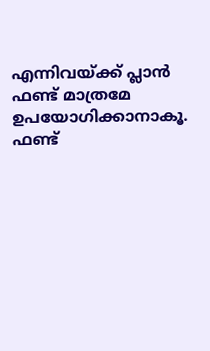എന്നിവയ്‌ക്ക്‌ പ്ലാന്‍ ഫണ്ട്‌ മാത്രമേ ഉപയോഗിക്കാനാകൂ. ഫണ്ട്‌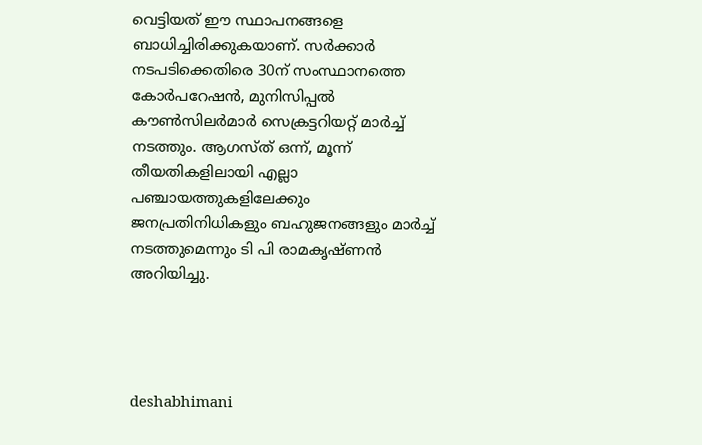വെട്ടിയത്‌ ഇ‍ൗ സ്ഥാപനങ്ങളെ ബാധിച്ചിരിക്കുകയാണ്‌. സര്‍ക്കാര്‍ നടപടിക്കെതിരെ 30ന്‌ സംസ്ഥാനത്തെ കോര്‍പറേഷന്‍, മുനിസിപ്പല്‍ കൗണ്‍സിലര്‍മാര്‍ സെക്രട്ടറിയറ്റ്‌ മാർച്ച്‌ നടത്തും. ആഗസ്‌ത്‌ ഒന്ന്‌, മൂന്ന്‌ തീയതികളിലായി എല്ലാ പഞ്ചായത്തുകളിലേക്കും ജനപ്രതിനിധികളും ബഹുജനങ്ങളും മാർച്ച്‌ നടത്തുമെന്നും ടി പി രാമകൃഷ്‌ണൻ അറിയിച്ചു.




deshabhimani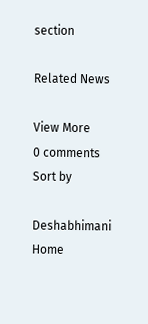section

Related News

View More
0 comments
Sort by

Deshabhimani
Home